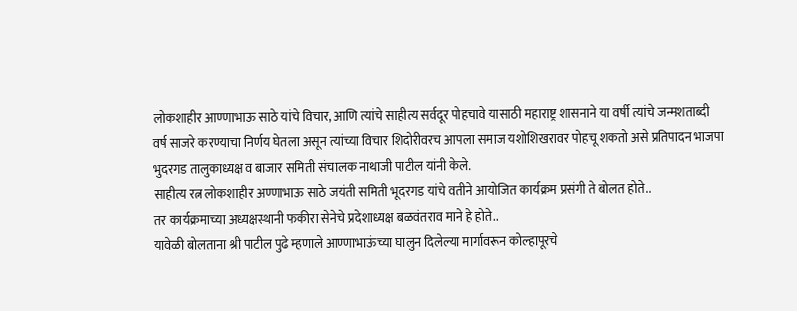लोकशाहीर आण्णाभाऊ साठे यांचे विचार, आणि त्यांचे साहीत्य सर्वदूर पोहचावे यासाठी महाराष्ट्र शासनाने या वर्षी त्यांचे जन्मशताब्दी वर्ष साजरे करण्याचा निर्णय घेतला असून त्यांच्या विचार शिदोरीवरच आपला समाज यशोशिखरावर पोहचू शकतो असे प्रतिपादन भाजपा भुदरगड तालुकाध्यक्ष व बाजार समिती संचालक नाथाजी पाटील यांनी केले.
साहीत्य रत्न लोकशाहीर अण्णाभाऊ साठे जयंती समिती भूदरगड यांचे वतीने आयोजित कार्यक्रम प्रसंगी ते बोलत होते..
तर कार्यक्रमाच्या अध्यक्षस्थानी फकीरा सेनेचे प्रदेशाध्यक्ष बळवंतराव माने हे होते..
यावेळी बोलताना श्री पाटील पुढे म्हणाले आण्णाभाऊंच्या घालुन दिलेल्या मार्गावरून कोल्हापूरचे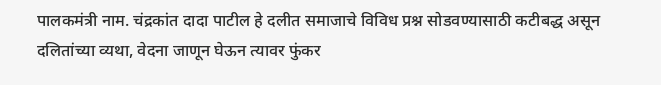पालकमंत्री नाम. चंद्रकांत दादा पाटील हे दलीत समाजाचे विविध प्रश्न सोडवण्यासाठी कटीबद्ध असून दलितांच्या व्यथा, वेदना जाणून घेऊन त्यावर फुंकर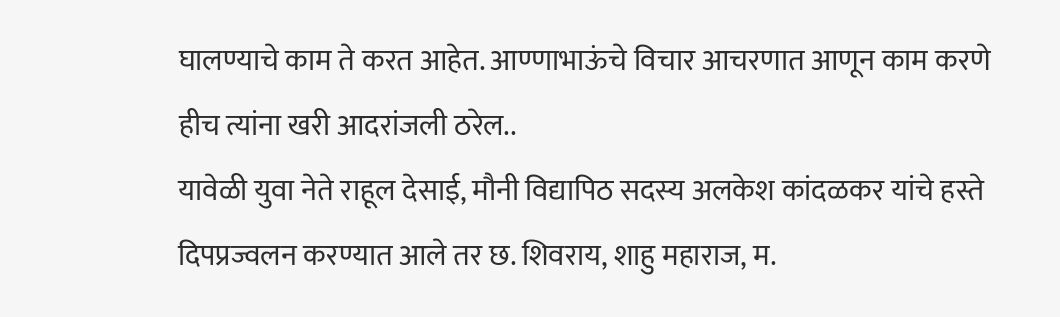घालण्याचे काम ते करत आहेत. आण्णाभाऊंचे विचार आचरणात आणून काम करणे हीच त्यांना खरी आदरांजली ठरेल..
यावेळी युवा नेते राहूल देसाई, मौनी विद्यापिठ सदस्य अलकेश कांदळकर यांचे हस्ते दिपप्रज्वलन करण्यात आले तर छ. शिवराय, शाहु महाराज, म.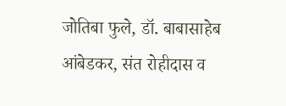जोतिबा फुले, डॉ. बाबासाहेब आंबेडकर, संत रोहीदास व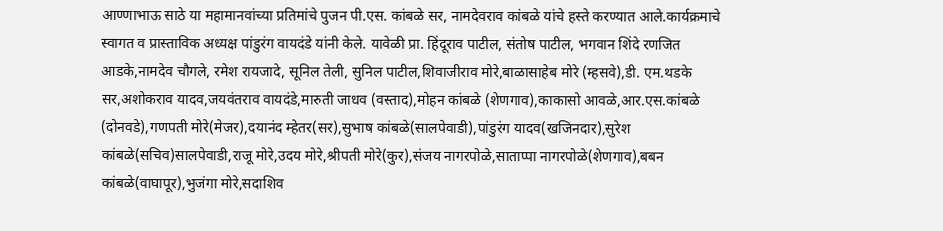आण्णाभाऊ साठे या महामानवांच्या प्रतिमांचे पुजन पी.एस. कांबळे सर, नामदेवराव कांबळे यांचे हस्ते करण्यात आले.कार्यक्रमाचे स्वागत व प्रास्ताविक अध्यक्ष पांडुरंग वायदंडे यांनी केले. यावेळी प्रा. हिंदूराव पाटील, संतोष पाटील, भगवान शिंदे रणजित आडके,नामदेव चौगले, रमेश रायजादे, सूनिल तेली, सुनिल पाटील,शिवाजीराव मोरे,बाळासाहेब मोरे (म्हसवे),डी. एम.थडके सर,अशोकराव यादव,जयवंतराव वायदंडे,मारुती जाधव (वस्ताद),मोहन कांबळे (शेणगाव),काकासो आवळे,आर.एस.कांबळे (दोनवडे),गणपती मोरे(मेजर),दयानंद म्हेतर(सर),सुभाष कांबळे(सालपेवाडी),पांडुरंग यादव(खजिनदार),सुरेश कांबळे(सचिव)सालपेवाडी,राजू मोरे,उदय मोरे,श्रीपती मोरे(कुर),संजय नागरपोळे,साताप्पा नागरपोळे(शेणगाव),बबन कांबळे(वाघापूर),भुजंगा मोरे,सदाशिव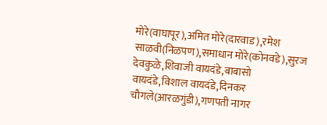मोरे(वाघापूर),अमित मोरे(दारवाड),रमेश साळवी(निळपण),समाधान मोरे(कोनवडे),सुरज देवकुळे,शिवाजी वायदंडे,बाबासो वायदंडे,विशाल वायदंडे,दिनकर चौगले(आरळगुंडी),गणपती नागर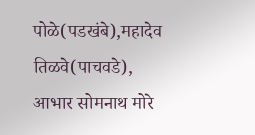पोळे(पडखंबे),महादेव तिळवे(पाचवडे),
आभार सोमनाथ मोरे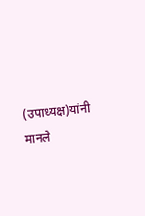(उपाध्यक्ष)यांनी मानले